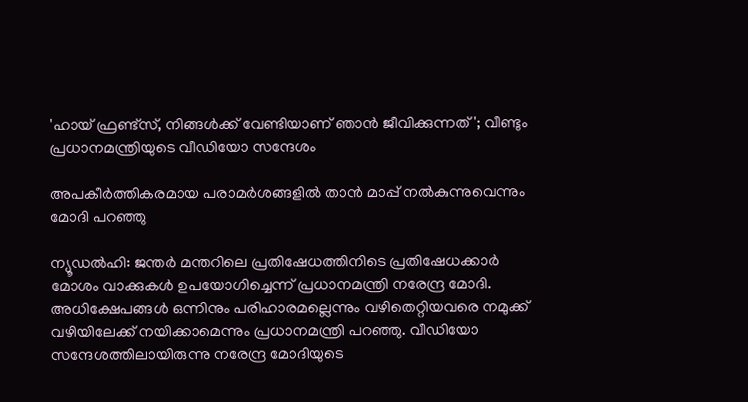'ഹായ് ഫ്രണ്ട്‌സ്, നിങ്ങൾക്ക് വേണ്ടിയാണ് ഞാൻ ജീവിക്കുന്നത്'; വീണ്ടും പ്രധാനമന്ത്രിയുടെ വീഡിയോ സന്ദേശം

അപകീര്‍ത്തികരമായ പരാമര്‍ശങ്ങളില്‍ താന്‍ മാപ്പ് നല്‍കുന്നുവെന്നും മോദി പറഞ്ഞു

ന്യൂഡല്‍ഹി: ജന്തര്‍ മന്തറിലെ പ്രതിഷേധത്തിനിടെ പ്രതിഷേധക്കാര്‍ മോശം വാക്കുകള്‍ ഉപയോഗിച്ചെന്ന് പ്രധാനമന്ത്രി നരേന്ദ്ര മോദി. അധിക്ഷേപങ്ങള്‍ ഒന്നിനും പരിഹാരമല്ലെന്നും വഴിതെറ്റിയവരെ നമുക്ക് വഴിയിലേക്ക് നയിക്കാമെന്നും പ്രധാനമന്ത്രി പറഞ്ഞു. വീഡിയോ സന്ദേശത്തിലായിരുന്നു നരേന്ദ്ര മോദിയുടെ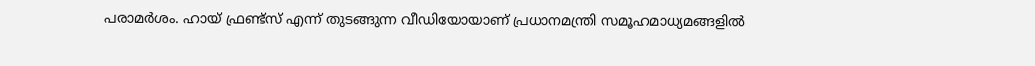പരാമര്‍ശം. ഹായ് ഫ്രണ്ട്‌സ് എന്ന് തുടങ്ങുന്ന വീഡിയോയാണ് പ്രധാനമന്ത്രി സമൂഹമാധ്യമങ്ങളില്‍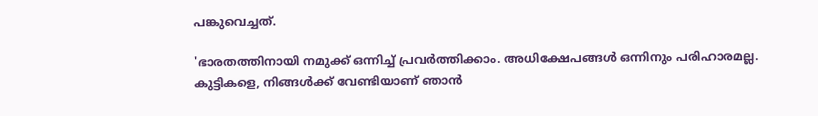പങ്കുവെച്ചത്.

'ഭാരതത്തിനായി നമുക്ക് ഒന്നിച്ച് പ്രവര്‍ത്തിക്കാം. അധിക്ഷേപങ്ങള്‍ ഒന്നിനും പരിഹാരമല്ല. കുട്ടികളെ, നിങ്ങള്‍ക്ക് വേണ്ടിയാണ് ഞാന്‍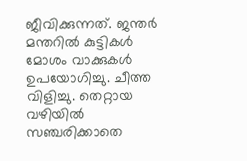ജീവിക്കുന്നത്. ജന്തര്‍ മന്തറില്‍ കുട്ടികള്‍ മോശം വാക്കുകള്‍ ഉപയോഗിച്ചു. ചീത്ത വിളിച്ചു. തെറ്റായ വഴിയില്‍ സഞ്ചരിക്കാതെ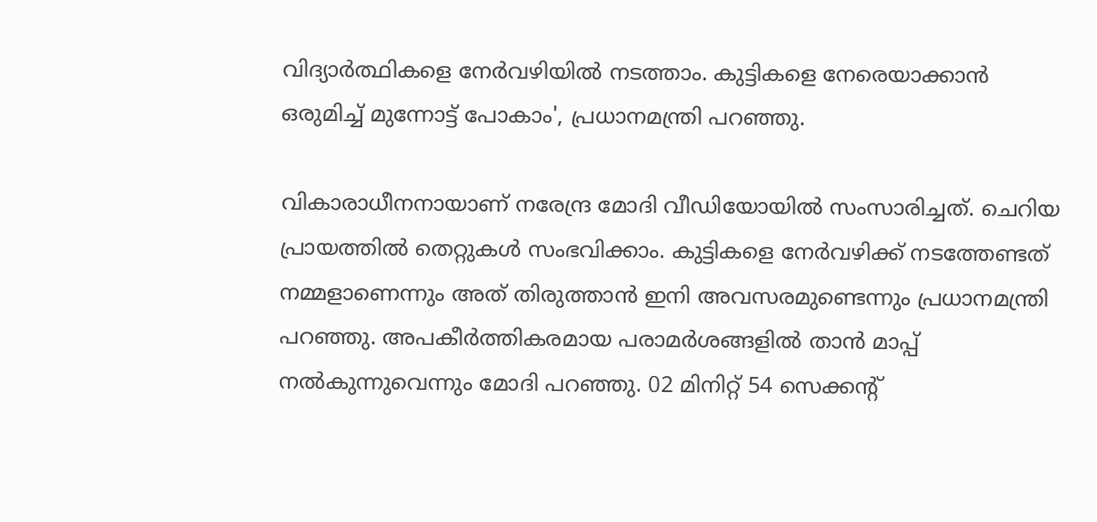വിദ്യാര്‍ത്ഥികളെ നേര്‍വഴിയില്‍ നടത്താം. കുട്ടികളെ നേരെയാക്കാന്‍ ഒരുമിച്ച് മുന്നോട്ട് പോകാം', പ്രധാനമന്ത്രി പറഞ്ഞു.

വികാരാധീനനായാണ് നരേന്ദ്ര മോദി വീഡിയോയില്‍ സംസാരിച്ചത്. ചെറിയ പ്രായത്തില്‍ തെറ്റുകള്‍ സംഭവിക്കാം. കുട്ടികളെ നേര്‍വഴിക്ക് നടത്തേണ്ടത് നമ്മളാണെന്നും അത് തിരുത്താന്‍ ഇനി അവസരമുണ്ടെന്നും പ്രധാനമന്ത്രി പറഞ്ഞു. അപകീര്‍ത്തികരമായ പരാമര്‍ശങ്ങളില്‍ താന്‍ മാപ്പ് നല്‍കുന്നുവെന്നും മോദി പറഞ്ഞു. 02 മിനിറ്റ് 54 സെക്കന്റ്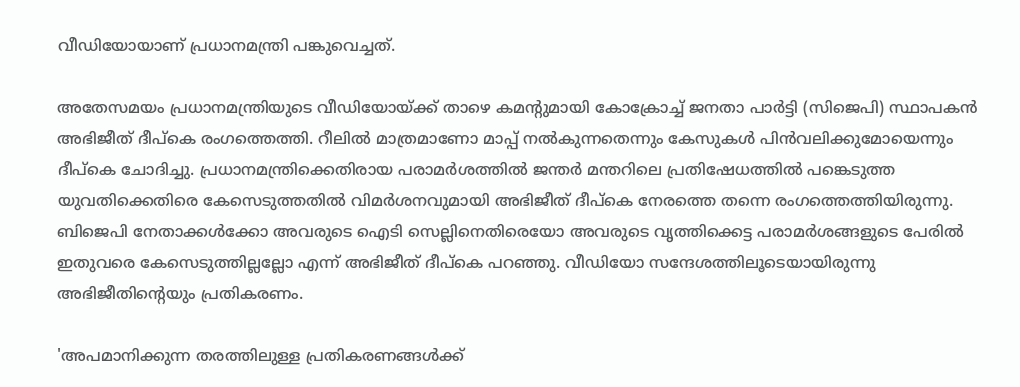വീഡിയോയാണ് പ്രധാനമന്ത്രി പങ്കുവെച്ചത്.

അതേസമയം പ്രധാനമന്ത്രിയുടെ വീഡിയോയ്ക്ക് താഴെ കമൻ്റുമായി കോക്രോച്ച് ജനതാ പാര്‍ട്ടി (സിജെപി) സ്ഥാപകന്‍ അഭിജീത് ദീപ്‌കെ രംഗത്തെത്തി. റീലിൽ മാത്രമാണോ മാപ്പ് നൽകുന്നതെന്നും കേസുകൾ പിൻവലിക്കുമോയെന്നും ദീപ്കെ ചോദിച്ചു. പ്രധാനമന്ത്രിക്കെതിരായ പരാമര്‍ശത്തില്‍ ജന്തര്‍ മന്തറിലെ പ്രതിഷേധത്തില്‍ പങ്കെടുത്ത യുവതിക്കെതിരെ കേസെടുത്തതില്‍ വിമര്‍ശനവുമായി അഭിജീത് ദീപ്‌കെ നേരത്തെ തന്നെ രംഗത്തെത്തിയിരുന്നു. ബിജെപി നേതാക്കള്‍ക്കോ അവരുടെ ഐടി സെല്ലിനെതിരെയോ അവരുടെ വൃത്തിക്കെട്ട പരാമര്‍ശങ്ങളുടെ പേരില്‍ ഇതുവരെ കേസെടുത്തില്ലല്ലോ എന്ന് അഭിജീത് ദീപ്‌കെ പറഞ്ഞു. വീഡിയോ സന്ദേശത്തിലൂടെയായിരുന്നു അഭിജീതിന്റെയും പ്രതികരണം.

'അപമാനിക്കുന്ന തരത്തിലുള്ള പ്രതികരണങ്ങള്‍ക്ക്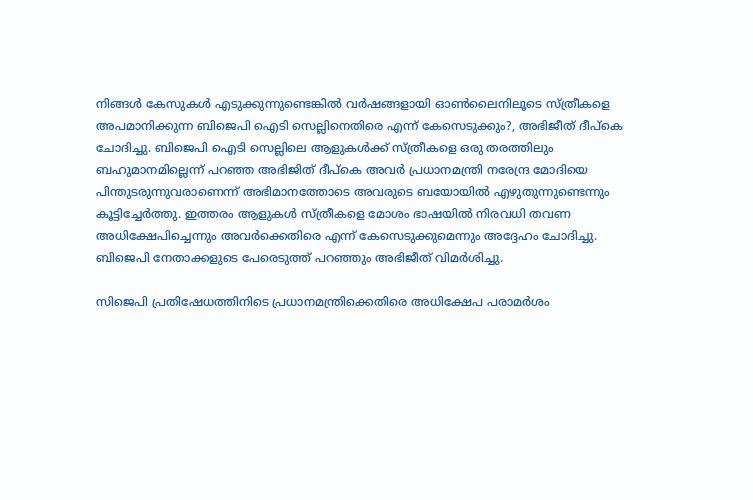നിങ്ങള്‍ കേസുകള്‍ എടുക്കുന്നുണ്ടെങ്കില്‍ വര്‍ഷങ്ങളായി ഓണ്‍ലൈനിലൂടെ സ്ത്രീകളെ അപമാനിക്കുന്ന ബിജെപി ഐടി സെല്ലിനെതിരെ എന്ന് കേസെടുക്കും?, അഭിജീത് ദീപ്‌കെ ചോദിച്ചു. ബിജെപി ഐടി സെല്ലിലെ ആളുകള്‍ക്ക് സ്ത്രീകളെ ഒരു തരത്തിലും ബഹുമാനമില്ലെന്ന് പറഞ്ഞ അഭിജിത് ദീപ്‌കെ അവര്‍ പ്രധാനമന്ത്രി നരേന്ദ്ര മോദിയെ പിന്തുടരുന്നുവരാണെന്ന് അഭിമാനത്തോടെ അവരുടെ ബയോയില്‍ എഴുതുന്നുണ്ടെന്നും കൂട്ടിച്ചേര്‍ത്തു. ഇത്തരം ആളുകള്‍ സ്ത്രീകളെ മോശം ഭാഷയില്‍ നിരവധി തവണ അധിക്ഷേപിച്ചെന്നും അവര്‍ക്കെതിരെ എന്ന് കേസെടുക്കുമെന്നും അദ്ദേഹം ചോദിച്ചു. ബിജെപി നേതാക്കളുടെ പേരെടുത്ത് പറഞ്ഞും അഭിജീത് വിമര്‍ശിച്ചു.

സിജെപി പ്രതിഷേധത്തിനിടെ പ്രധാനമന്ത്രിക്കെതിരെ അധിക്ഷേപ പരാമര്‍ശം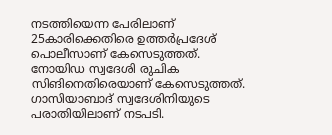നടത്തിയെന്ന പേരിലാണ് 25കാരിക്കെതിരെ ഉത്തര്‍പ്രദേശ് പൊലീസാണ് കേസെടുത്തത്. നോയിഡ സ്വദേശി രുചിക സിങിനെതിരെയാണ് കേസെടുത്തത്. ഗാസിയാബാദ് സ്വദേശിനിയുടെ പരാതിയിലാണ് നടപടി.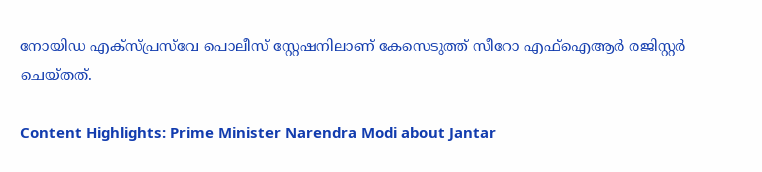നോയിഡ എക്സ്പ്രസ്‌വേ പൊലീസ് സ്റ്റേഷനിലാണ് കേസെടുത്ത് സീറോ എഫ്ഐആര്‍ രജിസ്റ്റര്‍ ചെയ്തത്.

Content Highlights: Prime Minister Narendra Modi about Jantar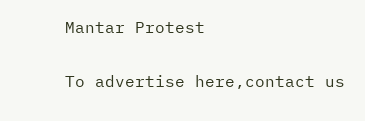Mantar Protest

To advertise here,contact us